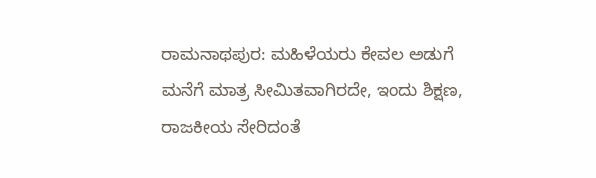ರಾಮನಾಥಪುರ: ಮಹಿಳೆಯರು ಕೇವಲ ಅಡುಗೆ ಮನೆಗೆ ಮಾತ್ರ ಸೀಮಿತವಾಗಿರದೇ, ಇಂದು ಶಿಕ್ಷಣ, ರಾಜಕೀಯ ಸೇರಿದಂತೆ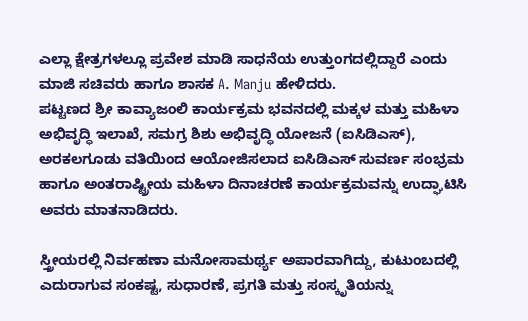ಎಲ್ಲಾ ಕ್ಷೇತ್ರಗಳಲ್ಲೂ ಪ್ರವೇಶ ಮಾಡಿ ಸಾಧನೆಯ ಉತ್ತುಂಗದಲ್ಲಿದ್ದಾರೆ ಎಂದು ಮಾಜಿ ಸಚಿವರು ಹಾಗೂ ಶಾಸಕ A. Manju ಹೇಳಿದರು.
ಪಟ್ಟಣದ ಶ್ರೀ ಕಾವ್ಯಾಜಂಲಿ ಕಾರ್ಯಕ್ರಮ ಭವನದಲ್ಲಿ ಮಕ್ಕಳ ಮತ್ತು ಮಹಿಳಾ ಅಭಿವೃದ್ಧಿ ಇಲಾಖೆ, ಸಮಗ್ರ ಶಿಶು ಅಭಿವೃದ್ಧಿ ಯೋಜನೆ (ಐಸಿಡಿಎಸ್), ಅರಕಲಗೂಡು ವತಿಯಿಂದ ಆಯೋಜಿಸಲಾದ ಐಸಿಡಿಎಸ್ ಸುವರ್ಣ ಸಂಭ್ರಮ ಹಾಗೂ ಅಂತರಾಷ್ಟ್ರೀಯ ಮಹಿಳಾ ದಿನಾಚರಣೆ ಕಾರ್ಯಕ್ರಮವನ್ನು ಉದ್ಘಾಟಿಸಿ ಅವರು ಮಾತನಾಡಿದರು.

ಸ್ತ್ರೀಯರಲ್ಲಿ ನಿರ್ವಹಣಾ ಮನೋಸಾಮರ್ಥ್ಯ ಅಪಾರವಾಗಿದ್ದು, ಕುಟುಂಬದಲ್ಲಿ ಎದುರಾಗುವ ಸಂಕಷ್ಟ, ಸುಧಾರಣೆ, ಪ್ರಗತಿ ಮತ್ತು ಸಂಸ್ಕೃತಿಯನ್ನು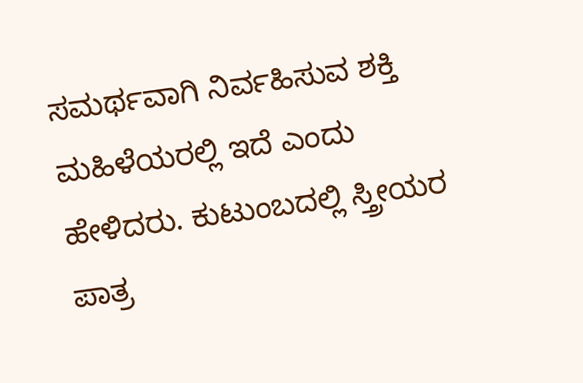ಸಮರ್ಥವಾಗಿ ನಿರ್ವಹಿಸುವ ಶಕ್ತಿ ಮಹಿಳೆಯರಲ್ಲಿ ಇದೆ ಎಂದು ಹೇಳಿದರು. ಕುಟುಂಬದಲ್ಲಿ ಸ್ತ್ರೀಯರ ಪಾತ್ರ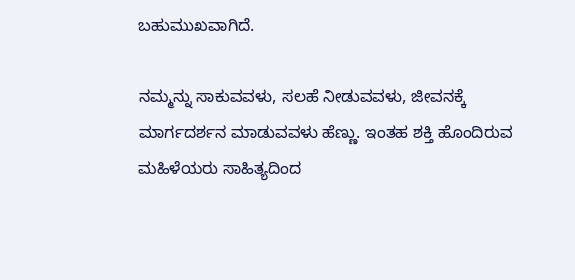ಬಹುಮುಖವಾಗಿದೆ.

ನಮ್ಮನ್ನು ಸಾಕುವವಳು, ಸಲಹೆ ನೀಡುವವಳು, ಜೀವನಕ್ಕೆ ಮಾರ್ಗದರ್ಶನ ಮಾಡುವವಳು ಹೆಣ್ಣು. ಇಂತಹ ಶಕ್ತಿ ಹೊಂದಿರುವ ಮಹಿಳೆಯರು ಸಾಹಿತ್ಯದಿಂದ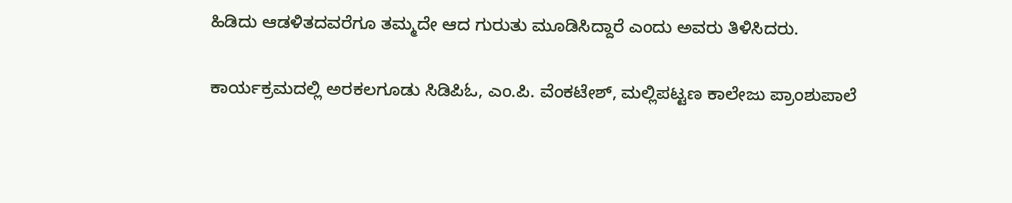ಹಿಡಿದು ಆಡಳಿತದವರೆಗೂ ತಮ್ಮದೇ ಆದ ಗುರುತು ಮೂಡಿಸಿದ್ದಾರೆ ಎಂದು ಅವರು ತಿಳಿಸಿದರು.

ಕಾರ್ಯಕ್ರಮದಲ್ಲಿ ಅರಕಲಗೂಡು ಸಿಡಿಪಿಓ, ಎಂ.ಪಿ. ವೆಂಕಟೇಶ್, ಮಲ್ಲಿಪಟ್ಟಣ ಕಾಲೇಜು ಪ್ರಾಂಶುಪಾಲೆ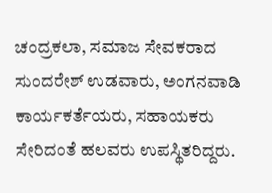ಚಂದ್ರಕಲಾ, ಸಮಾಜ ಸೇವಕರಾದ ಸುಂದರೇಶ್ ಉಡವಾರು, ಅಂಗನವಾಡಿ ಕಾರ್ಯಕರ್ತೆಯರು, ಸಹಾಯಕರು ಸೇರಿದಂತೆ ಹಲವರು ಉಪಸ್ಥಿತರಿದ್ದರು.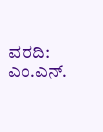ವರದಿ: ಎಂ.ಎನ್.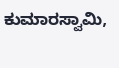ಕುಮಾರಸ್ವಾಮಿ,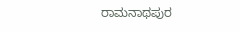ರಾಮನಾಥಪುರ